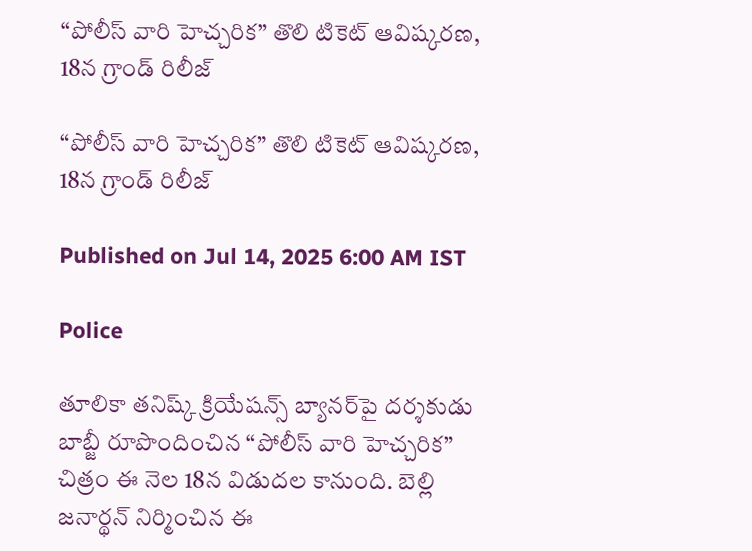“పోలీస్ వారి హెచ్చరిక” తొలి టికెట్ ఆవిష్కరణ, 18న గ్రాండ్ రిలీజ్

“పోలీస్ వారి హెచ్చరిక” తొలి టికెట్ ఆవిష్కరణ, 18న గ్రాండ్ రిలీజ్

Published on Jul 14, 2025 6:00 AM IST

Police

తూలికా తనిష్క్ క్రియేషన్స్ బ్యానర్‌పై దర్శకుడు బాబ్జీ రూపొందించిన “పోలీస్ వారి హెచ్చరిక” చిత్రం ఈ నెల 18న విడుదల కానుంది. బెల్లి జనార్థన్ నిర్మించిన ఈ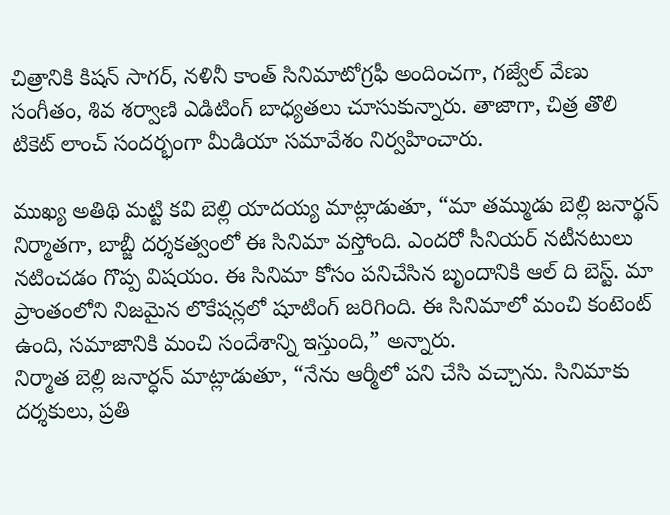చిత్రానికి కిషన్ సాగర్, నళినీ కాంత్ సినిమాటోగ్రఫీ అందించగా, గజ్వేల్ వేణు సంగీతం, శివ శర్వాణి ఎడిటింగ్ బాధ్యతలు చూసుకున్నారు. తాజాగా, చిత్ర తొలి టికెట్ లాంచ్ సందర్భంగా మీడియా సమావేశం నిర్వహించారు.

ముఖ్య అతిథి మట్టి కవి బెల్లి యాదయ్య మాట్లాడుతూ, “మా తమ్ముడు బెల్లి జనార్థన్ నిర్మాతగా, బాబ్జీ దర్శకత్వంలో ఈ సినిమా వస్తోంది. ఎందరో సీనియర్ నటీనటులు నటించడం గొప్ప విషయం. ఈ సినిమా కోసం పనిచేసిన బృందానికి ఆల్ ది బెస్ట్. మా ప్రాంతంలోని నిజమైన లొకేషన్లలో షూటింగ్ జరిగింది. ఈ సినిమాలో మంచి కంటెంట్ ఉంది, సమాజానికి మంచి సందేశాన్ని ఇస్తుంది,” అన్నారు.
నిర్మాత బెల్లి జనార్ధన్ మాట్లాడుతూ, “నేను ఆర్మీలో పని చేసి వచ్చాను. సినిమాకు దర్శకులు, ప్రతి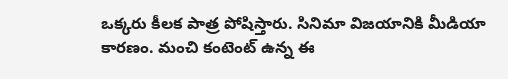ఒక్కరు కీలక పాత్ర పోషిస్తారు. సినిమా విజయానికి మీడియా కారణం. మంచి కంటెంట్ ఉన్న ఈ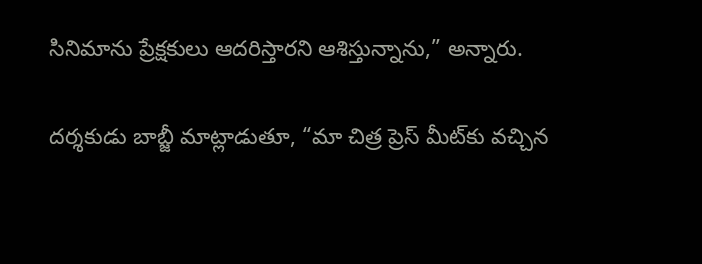సినిమాను ప్రేక్షకులు ఆదరిస్తారని ఆశిస్తున్నాను,” అన్నారు.

దర్శకుడు బాబ్జీ మాట్లాడుతూ, “మా చిత్ర ప్రెస్ మీట్‌కు వచ్చిన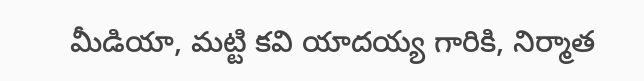మీడియా, మట్టి కవి యాదయ్య గారికి, నిర్మాత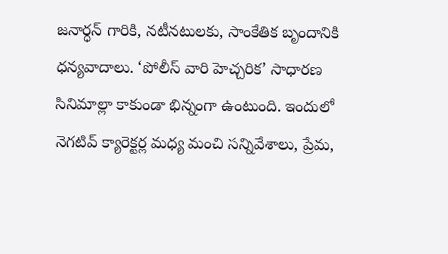జనార్ధన్ గారికి, నటీనటులకు, సాంకేతిక బృందానికి ధన్యవాదాలు. ‘పోలీస్ వారి హెచ్చరిక’ సాధారణ సినిమాల్లా కాకుండా భిన్నంగా ఉంటుంది. ఇందులో నెగటివ్ క్యారెక్టర్ల మధ్య మంచి సన్నివేశాలు, ప్రేమ,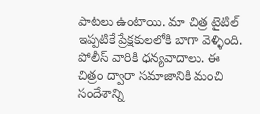పాటలు ఉంటాయి. మా చిత్ర టైటిల్ ఇప్పటికే ప్రేక్షకులలోకి బాగా వెళ్ళింది. పోలీస్ వారికి ధన్యవాదాలు. ఈ చిత్రం ద్వారా సమాజానికి మంచి సందేశాన్ని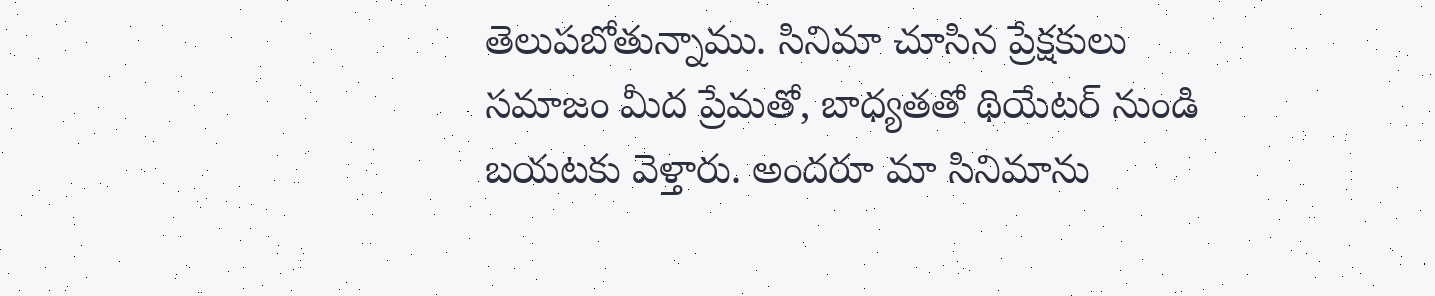తెలుపబోతున్నాము. సినిమా చూసిన ప్రేక్షకులు సమాజం మీద ప్రేమతో, బాధ్యతతో థియేటర్ నుండి బయటకు వెళ్తారు. అందరూ మా సినిమాను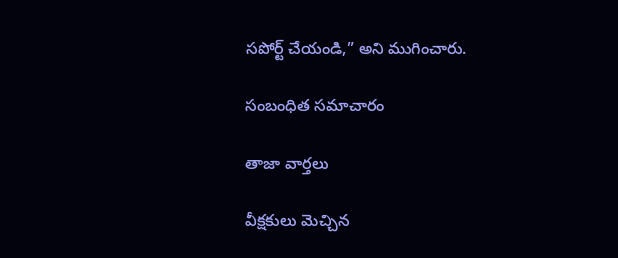సపోర్ట్ చేయండి,” అని ముగించారు.

సంబంధిత సమాచారం

తాజా వార్తలు

వీక్షకులు మెచ్చిన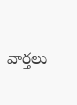వార్తలు